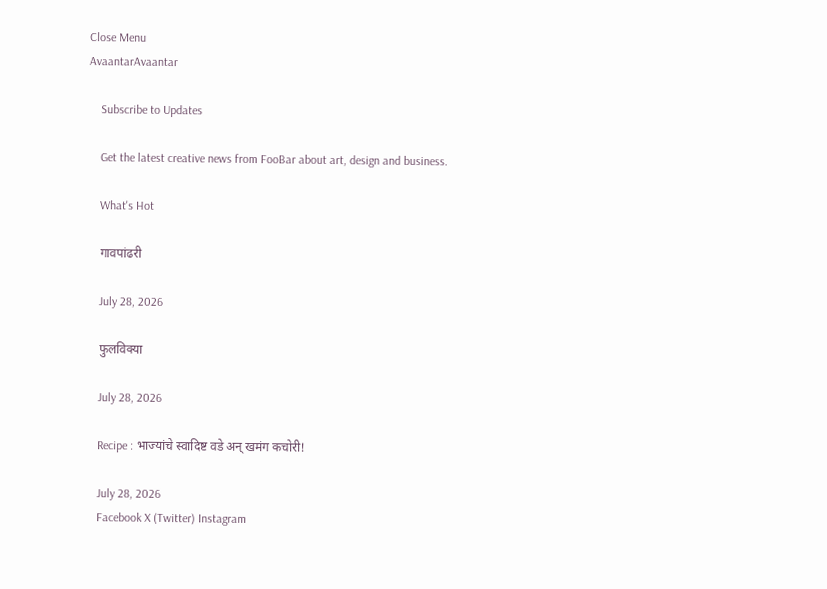Close Menu
AvaantarAvaantar

    Subscribe to Updates

    Get the latest creative news from FooBar about art, design and business.

    What's Hot

    गावपांढरी

    July 28, 2026

    फुलविक्या

    July 28, 2026

    Recipe : भाज्यांचे स्वादिष्ट वडे अन् खमंग कचोरी!

    July 28, 2026
    Facebook X (Twitter) Instagram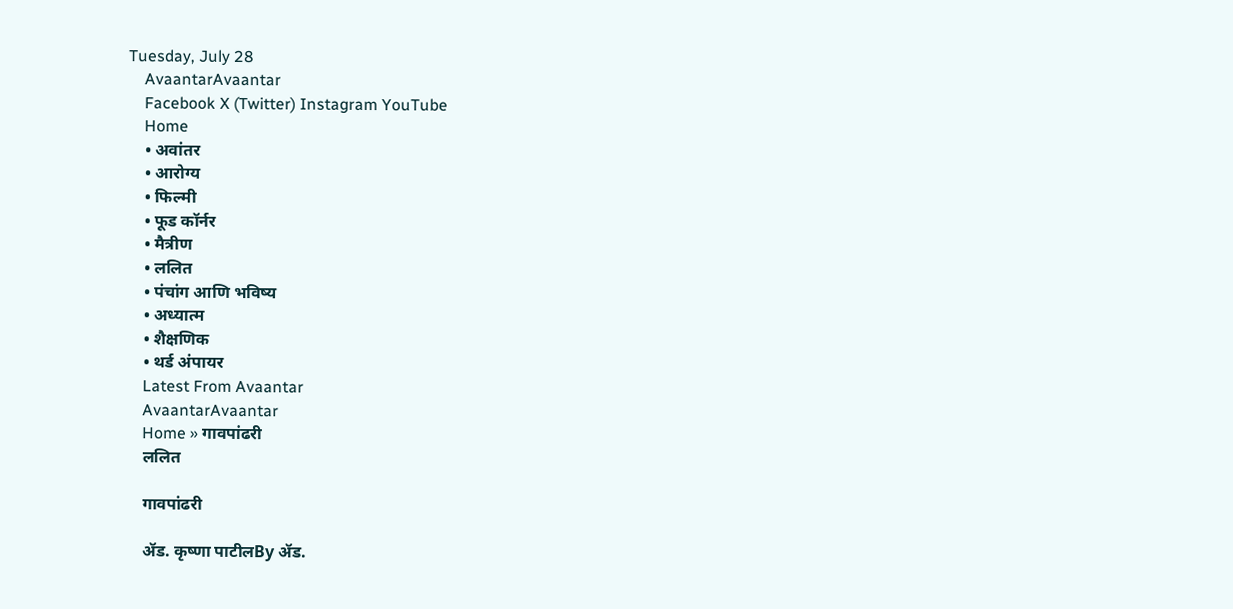Tuesday, July 28
    AvaantarAvaantar
    Facebook X (Twitter) Instagram YouTube
    Home
    • अवांतर
    • आरोग्य
    • फिल्मी
    • फूड कॉर्नर
    • मैत्रीण
    • ललित
    • पंचांग आणि भविष्य
    • अध्यात्म
    • शैक्षणिक
    • थर्ड अंपायर
    Latest From Avaantar
    AvaantarAvaantar
    Home » गावपांढरी
    ललित

    गावपांढरी

    ॲड. कृष्णा पाटीलBy ॲड.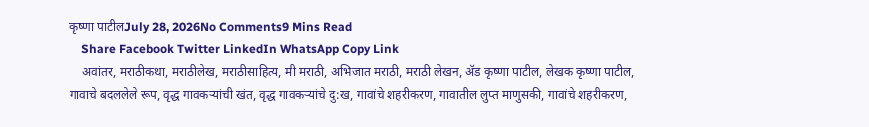कृष्णा पाटीलJuly 28, 2026No Comments9 Mins Read
    Share Facebook Twitter LinkedIn WhatsApp Copy Link
    अवांतर, मराठीकथा, मराठीलेख, मराठीसाहित्य, मी मराठी, अभिजात मराठी, मराठी लेखन, ॲड कृष्णा पाटील, लेखक कृष्णा पाटील, गावाचे बदललेले रूप, वृद्ध गावकऱ्यांची खंत, वृद्ध गावकऱ्यांचे दु:ख, गावांचे शहरीकरण, गावातील लुप्त माणुसकी, गावांचे शहरीकरण,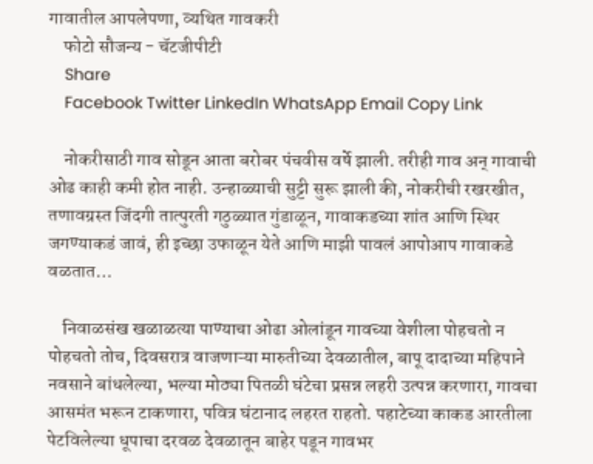गावातील आपलेपणा, व्यथित गावकरी
    फोटो सौजन्य - चॅटजीपीटी
    Share
    Facebook Twitter LinkedIn WhatsApp Email Copy Link

    नोकरीसाठी गाव सोडून आता बरोबर पंचवीस वर्षे झाली. तरीही गाव अन् गावाची ओढ काही कमी होत नाही. उन्हाळ्याची सुट्टी सुरू झाली की, नोकरीची रखरखीत, तणावग्रस्त जिंदगी तात्पुरती गठुळ्यात गुंडाळून, गावाकडच्या शांत आणि स्थिर जगण्याकडं जावं, ही इच्छा उफाळून येते आणि माझी पावलं आपोआप गावाकडे वळतात…

    निवाळसंख खळाळत्या पाण्याचा ओढा ओलांडून गावच्या वेशीला पोहचतो न पोहचतो तोच, दिवसरात्र वाजणाऱ्या मारुतीच्या देवळातील, बापू दादाच्या महिपाने नवसाने बांधलेल्या, भल्या मोठ्या पितळी घंटेचा प्रसन्न लहरी उत्पन्न करणारा, गावचा आसमंत भरून टाकणारा, पवित्र घंटानाद लहरत राहतो. पहाटेच्या काकड आरतीला पेटविलेल्या धूपाचा दरवळ देवळातून बाहेर पडून गावभर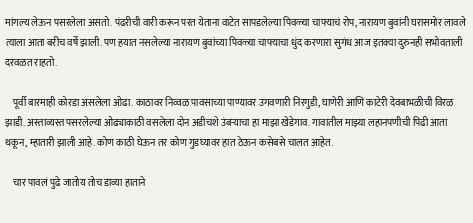मांगल्य लेऊन पसरलेला असतो. पंढरीची वारी करून परत येताना वाटेत सापडलेल्या पिवळ्या चाफ्याचं रोप, नारायण बुवांनी घरासमोर लावले त्याला आता बरीच वर्षे झाली. पण हयात नसलेल्या नारायण बुवांच्या पिवळ्या चाफ्याचा धुंद करणारा सुगंध आज इतक्या दुरुनही सभोवताली दरवळत राहतो.

    पूर्वी बारमाही कोरडा असलेला ओढा. काठावर निव्वळ पावसाच्या पाण्यावर उगवणारी निरगुडी, घाणेरी आणि काटेरी देवबाभळीची विरळ झाडी. अस्ताव्यस्त पसरलेल्या ओढ्याकाठी वसलेला दोन अडीचशे उंबऱ्याचा हा माझा खेडेगाव. गावातील माझ्या लहानपणीची पिढी आता थकून, म्हातारी झाली आहे. कोण काठी घेऊन तर कोण गुडघ्यावर हात ठेऊन कसेबसे चालत आहेत.

    चार पावलं पुढे जातोय तोच डाव्या हाताने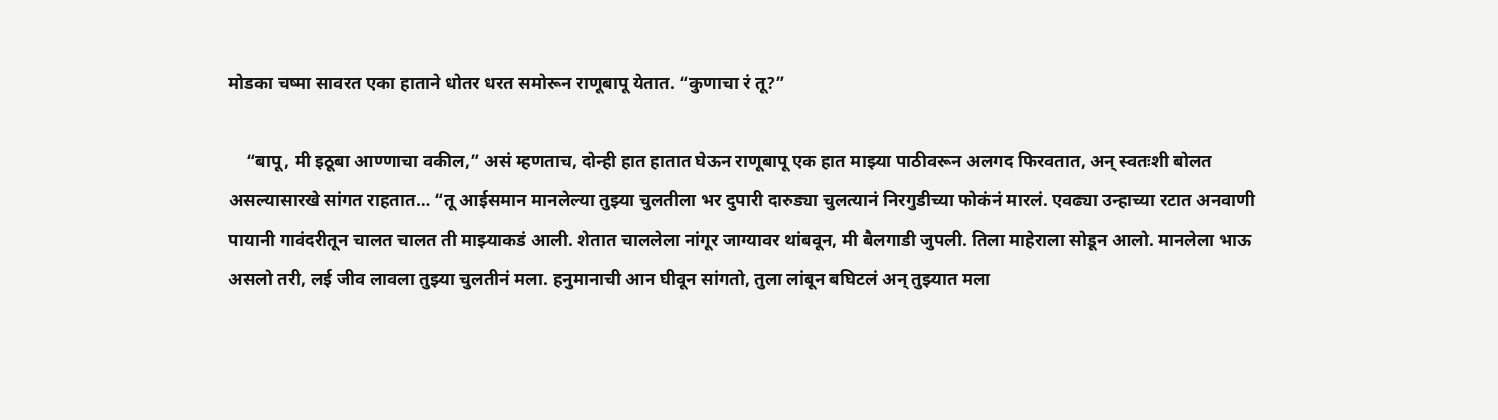मोडका चष्मा सावरत एका हाताने धोतर धरत समोरून राणूबापू येतात. “कुणाचा रं तू?”

    “बापू, मी इठूबा आण्णाचा वकील,” असं म्हणताच, दोन्ही हात हातात घेऊन राणूबापू एक हात माझ्या पाठीवरून अलगद फिरवतात, अन् स्वतःशी बोलत असल्यासारखे सांगत राहतात… “तू आईसमान मानलेल्या तुझ्या चुलतीला भर दुपारी दारुड्या चुलत्यानं निरगुडीच्या फोकंनं मारलं. एवढ्या उन्हाच्या रटात अनवाणी पायानी गावंदरीतून चालत चालत ती माझ्याकडं आली. शेतात चाललेला नांगूर जाग्यावर थांबवून, मी बैलगाडी जुपली. तिला माहेराला सोडून आलो. मानलेला भाऊ असलो तरी, लई जीव लावला तुझ्या चुलतीनं मला. हनुमानाची आन घीवून सांगतो, तुला लांबून बघिटलं अन् तुझ्यात मला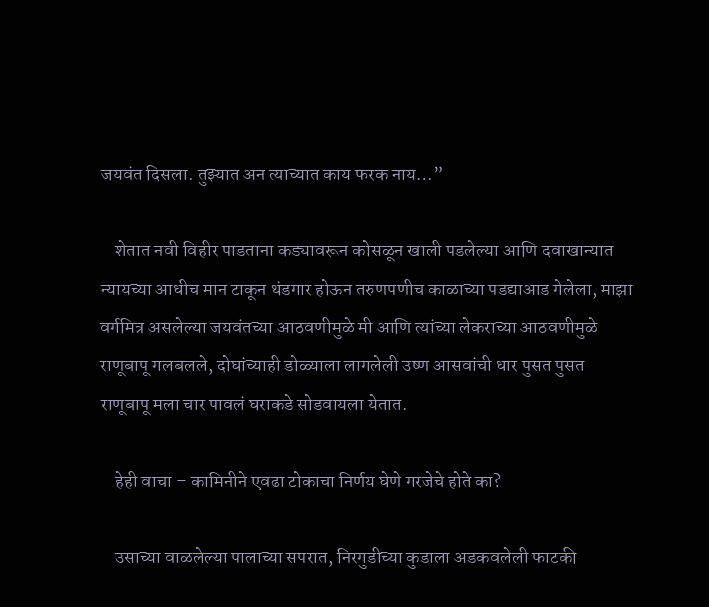जयवंत दिसला. तुझ्यात अन त्याच्यात काय फरक नाय…”

    शेतात नवी विहीर पाडताना कड्यावरून कोसळून खाली पडलेल्या आणि दवाखान्यात न्यायच्या आधीच मान टाकून थंडगार होऊन तरुणपणीच काळाच्या पडद्याआड गेलेला, माझा वर्गमित्र असलेल्या जयवंतच्या आठवणीमुळे मी आणि त्यांच्या लेकराच्या आठवणीमुळे राणूबापू गलबलले, दोघांच्याही डोळ्याला लागलेली उष्ण आसवांची धार पुसत पुसत राणूबापू मला चार पावलं घराकडे सोडवायला येतात.

    हेही वाचा – कामिनीने एवढा टोकाचा निर्णय घेणे गरजेचे होते का?

    उसाच्या वाळलेल्या पालाच्या सपरात, निरगुडीच्या कुडाला अडकवलेली फाटकी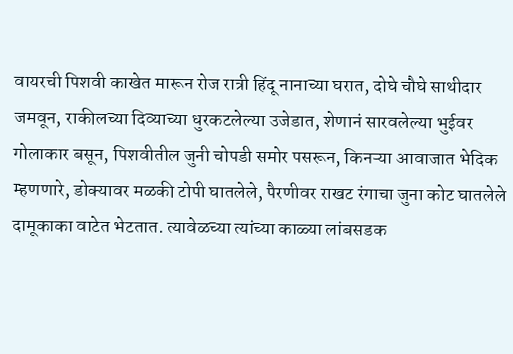वायरची पिशवी काखेत मारून रोज रात्री हिंदू नानाच्या घरात, दोघे चौघे साथीदार जमवून, राकीलच्या दिव्याच्या धुरकटलेल्या उजेडात, शेणानं सारवलेल्या भुईवर गोलाकार बसून, पिशवीतील जुनी चोपडी समोर पसरून, किनऱ्या आवाजात भेदिक म्हणणारे, डोक्यावर मळकी टोपी घातलेले, पैरणीवर राखट रंगाचा जुना कोट घातलेले दामूकाका वाटेत भेटतात. त्यावेळच्या त्यांच्या काळ्या लांबसडक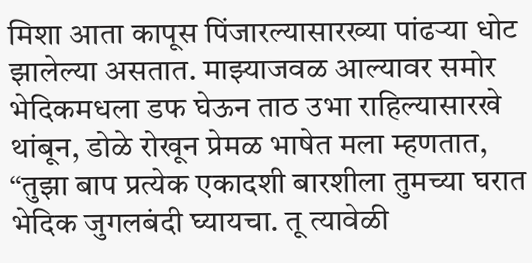मिशा आता कापूस पिंजारल्यासारख्या पांढऱ्या धोट झालेल्या असतात. माझ्याजवळ आल्यावर समोर भेदिकमधला डफ घेऊन ताठ उभा राहिल्यासारखे थांबून, डोळे रोखून प्रेमळ भाषेत मला म्हणतात, “तुझा बाप प्रत्येक एकादशी बारशीला तुमच्या घरात भेदिक जुगलबंदी घ्यायचा. तू त्यावेळी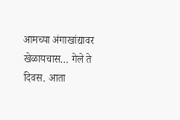आमच्या अंगाखांद्यावर खेळायचास… गेले ते दिवस. आता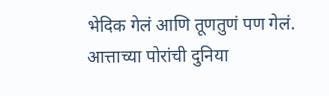भेदिक गेलं आणि तूणतुणं पण गेलं. आत्ताच्या पोरांची दुनिया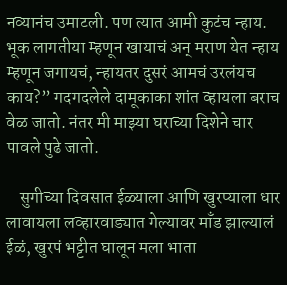नव्यानंच उमाटली. पण त्यात आमी कुटंच न्हाय. भूक लागतीया म्हणून खायाचं अन् मराण येत न्हाय म्हणून जगायचं, न्हायतर दुसरं आमचं उरलंयच काय?” गदगदलेले दामूकाका शांत व्हायला बराच वेळ जातो. नंतर मी माझ्या घराच्या दिशेने चार पावले पुढे जातो.

    सुगीच्या दिवसात ईळ्याला आणि खुरप्याला धार लावायला लव्हारवाड्यात गेल्यावर माँड झाल्यालं ईळं, खुरपं भट्टीत घालून मला भाता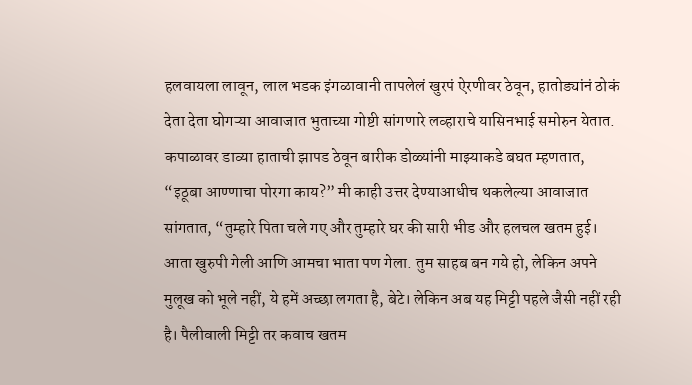हलवायला लावून, लाल भडक इंगळावानी तापलेलं खुरपं ऐरणीवर ठेवून, हातोड्यांनं ठोकं देता देता घोगऱ्या आवाजात भुताच्या गोष्टी सांगणारे लव्हाराचे यासिनभाई समोरुन येतात. कपाळावर डाव्या हाताची झापड ठेवून बारीक डोळ्यांनी माझ्याकडे बघत म्हणतात, “इठूबा आण्णाचा पोरगा काय?” मी काही उत्तर देण्याआधीच थकलेल्या आवाजात सांगतात, “तुम्हारे पिता चले गए और तुम्हारे घर की सारी भीड और हलचल खतम हुई। आता खुरुपी गेली आणि आमचा भाता पण गेला. तुम साहब बन गये हो, लेकिन अपने मुलूख को भूले नहीं, ये हमें अच्छा लगता है, बेटे। लेकिन अब यह मिट्टी पहले जैसी नहीं रही है। पैलीवाली मिट्टी तर कवाच खतम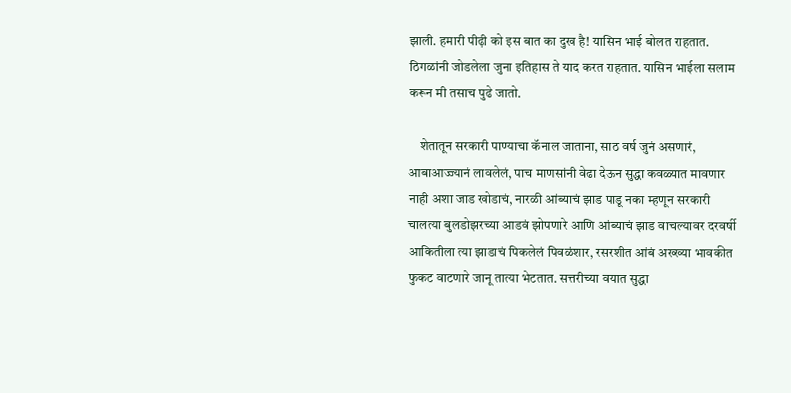झाली. हमारी पीढ़ी को इस बात का दुख है! यासिन भाई बोलत राहतात. ठिगळांनी जोडलेला जुना इतिहास ते याद करत राहतात. यासिन भाईला सलाम करून मी तसाच पुढे जातो.

    शेतातून सरकारी पाण्याचा कॅनाल जाताना, साठ वर्ष जुनं असणारं, आबाआज्ज्यानं लावलेलं, पाच माणसांनी वेढा देऊन सुद्धा कवळ्यात मावणार नाही अशा जाड खोडाचं, नारळी आंब्याचं झाड पाडू नका म्हणून सरकारी चालत्या बुलडोझरच्या आडवं झोपणारे आणि आंब्याचं झाड वाचल्यावर दरवर्षी आकितीला त्या झाडाचं पिकलेलं पिवळंशार, रसरशीत आंबं अख्ख्या भावकीत फुकट वाटणारे जानू तात्या भेटतात. सत्तरीच्या वयात सुद्धा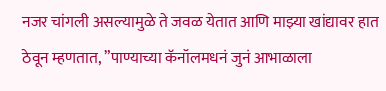नजर चांगली असल्यामुळे ते जवळ येतात आणि माझ्या खांद्यावर हात ठेवून म्हणतात, ”पाण्याच्या कॅनॉलमधनं जुनं आभाळाला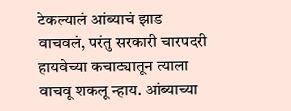टेकल्यालं आंब्याचं झाड वाचवलं, परंतु सरकारी चारपदरी हायवेच्या कचाट्यातून त्याला वाचवू शकलू न्हाय. आंब्याच्या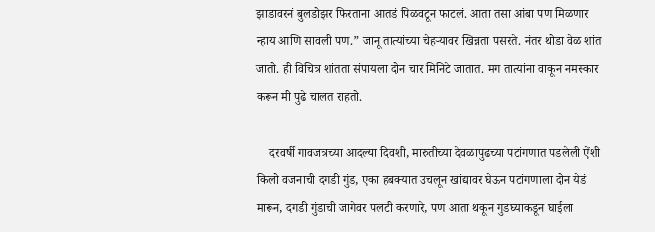झाडावरनं बुलडोझर फिरताना आतडं पिळवटून फाटलं. आता तसा आंबा पण मिळणार न्हाय आणि सावली पण.” जानू तात्यांच्या चेहऱ्यावर खिन्नता पसरते. नंतर थोडा वेळ शांत जातो. ही विचित्र शांतता संपायला दोन चार मिनिटे जातात. मग तात्यांना वाकून नमस्कार करून मी पुढे चालत राहतो.

    दरवर्षी गावजत्रच्या आदल्या दिवशी, मारुतीच्या देवळापुढच्या पटांगणात पडलेली ऐंशी किलो वजनाची दगडी गुंड, एका हबक्यात उचलून खांद्यावर घेऊन पटांगणाला दोन येडं मारून, दगडी गुंडाची जागेवर पलटी करणारे, पण आता थकून गुडघ्याकडून घाईला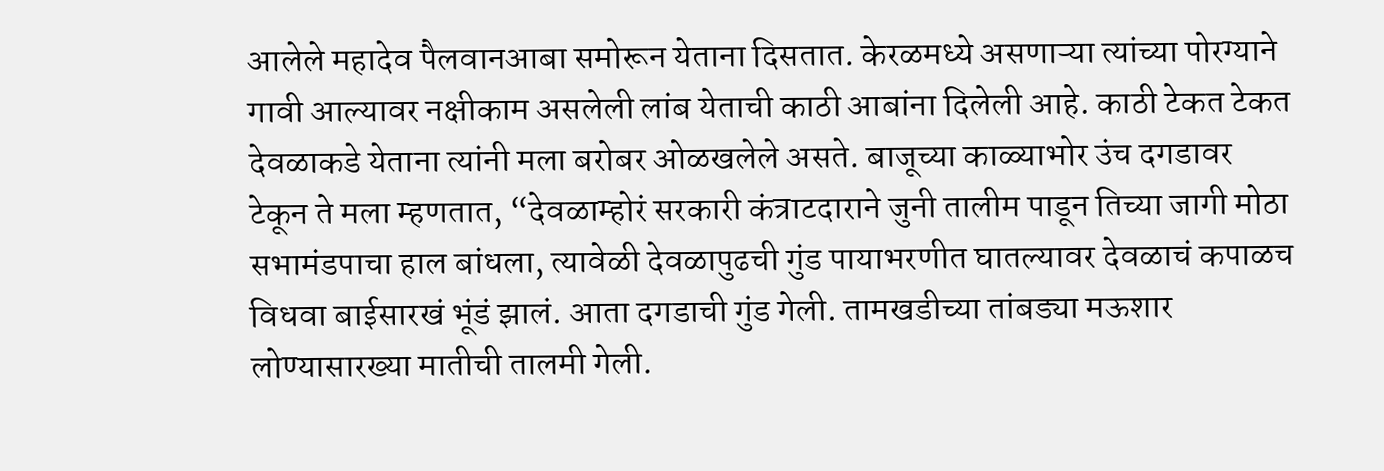आलेले महादेव पैलवानआबा समोरून येताना दिसतात. केरळमध्ये असणाऱ्या त्यांच्या पोरग्याने गावी आल्यावर नक्षीकाम असलेली लांब येताची काठी आबांना दिलेली आहे. काठी टेकत टेकत देवळाकडे येताना त्यांनी मला बरोबर ओळखलेले असते. बाजूच्या काळ्याभोर उंच दगडावर टेकून ते मला म्हणतात, “देवळाम्होरं सरकारी कंत्राटदाराने जुनी तालीम पाडून तिच्या जागी मोठा सभामंडपाचा हाल बांधला, त्यावेळी देवळापुढची गुंड पायाभरणीत घातल्यावर देवळाचं कपाळच विधवा बाईसारखं भूंडं झालं. आता दगडाची गुंड गेली. तामखडीच्या तांबड्या मऊशार लोण्यासारख्या मातीची तालमी गेली.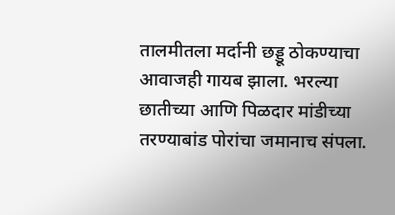तालमीतला मर्दानी छड्डू ठोकण्याचा आवाजही गायब झाला. भरल्या छातीच्या आणि पिळदार मांडीच्या तरण्याबांड पोरांचा जमानाच संपला.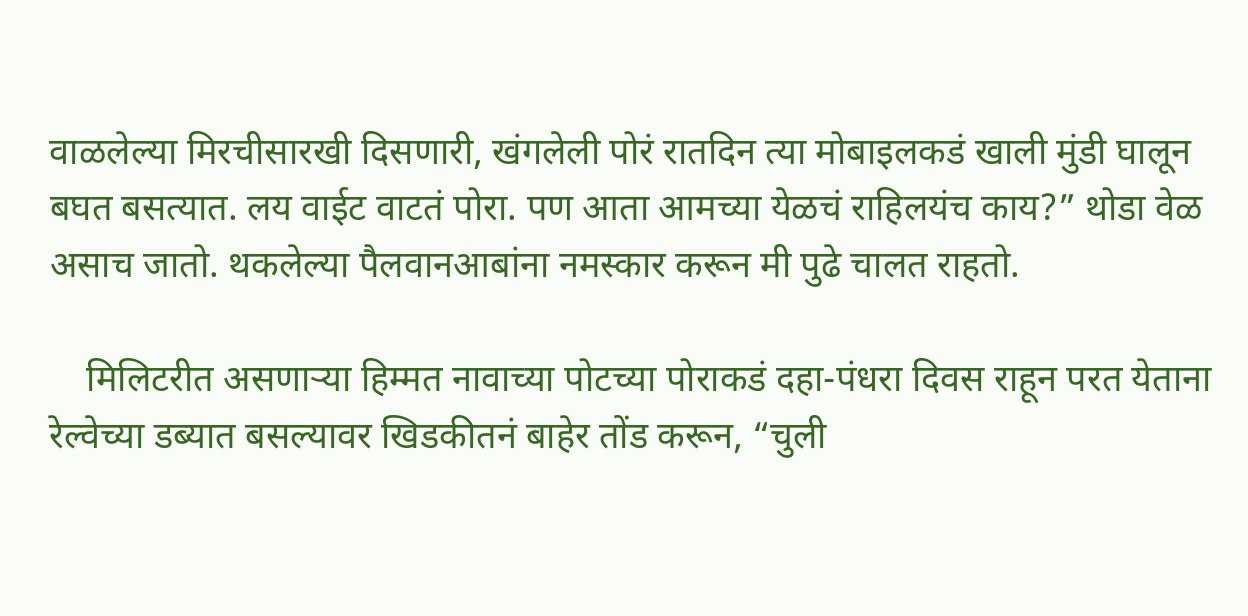वाळलेल्या मिरचीसारखी दिसणारी, खंगलेली पोरं रातदिन त्या मोबाइलकडं खाली मुंडी घालून बघत बसत्यात. लय वाईट वाटतं पोरा. पण आता आमच्या येळचं राहिलयंच काय?” थोडा वेळ असाच जातो. थकलेल्या पैलवानआबांना नमस्कार करून मी पुढे चालत राहतो.

    मिलिटरीत असणाऱ्या हिम्मत नावाच्या पोटच्या पोराकडं दहा-पंधरा दिवस राहून परत येताना रेल्वेच्या डब्यात बसल्यावर खिडकीतनं बाहेर तोंड करून, “चुली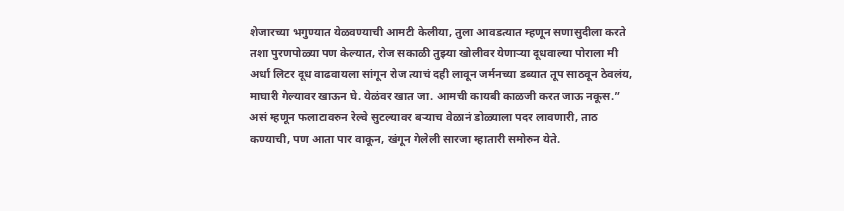शेजारच्या भगुण्यात येळवण्याची आमटी केलीया, तुला आवडत्यात म्हणून सणासुदीला करते तशा पुरणपोळ्या पण केल्यात, रोज सकाळी तुझ्या खोलीवर येणाऱ्या दूधवाल्या पोराला मी अर्धा लिटर दूध वाढवायला सांगून रोज त्याचं दही लावून जर्मनच्या डब्यात तूप साठवून ठेवलंय, माघारी गेल्यावर खाऊन घे. येळंवर खात जा. आमची कायबी काळजी करत जाऊ नकूस.” असं म्हणून फलाटावरुन रेल्वे सुटल्यावर बऱ्याच वेळानं डोळ्याला पदर लावणारी, ताठ कण्याची, पण आता पार वाकून, खंगून गेलेली सारजा म्हातारी समोरुन येते.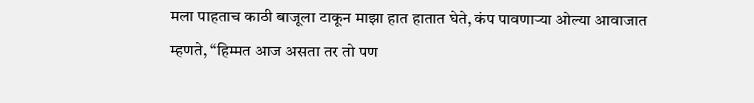मला पाहताच काठी बाजूला टाकून माझा हात हातात घेते, कंप पावणाऱ्या ओल्या आवाजात म्हणते, “हिम्मत आज असता तर तो पण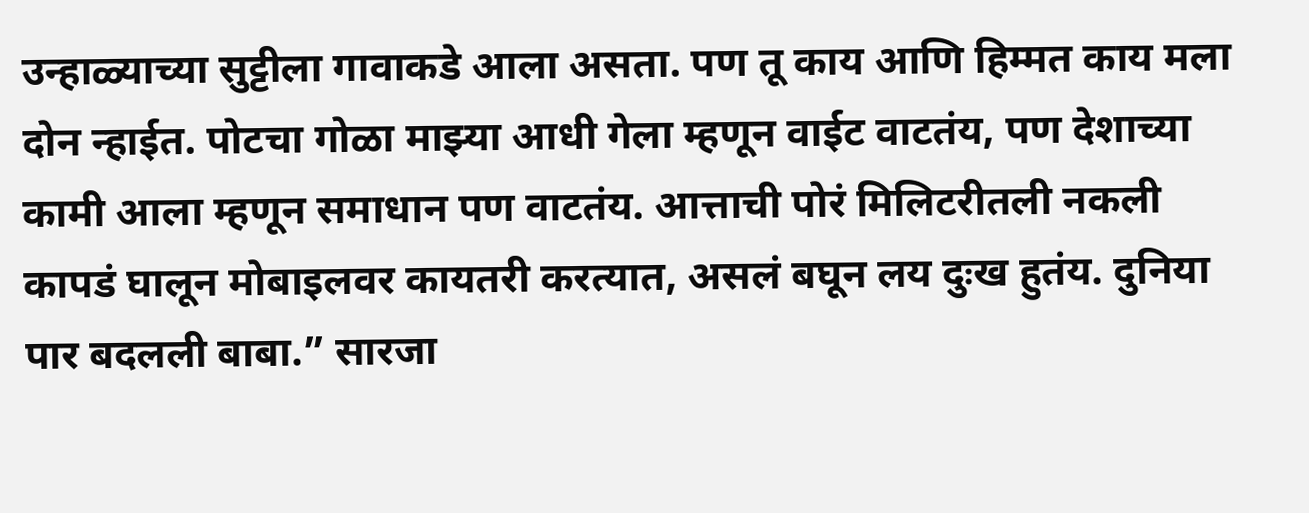उन्हाळ्याच्या सुट्टीला गावाकडे आला असता. पण तू काय आणि हिम्मत काय मला दोन न्हाईत. पोटचा गोळा माझ्या आधी गेला म्हणून वाईट वाटतंय, पण देशाच्या कामी आला म्हणून समाधान पण वाटतंय. आत्ताची पोरं मिलिटरीतली नकली कापडं घालून मोबाइलवर कायतरी करत्यात, असलं बघून लय दुःख हुतंय. दुनिया पार बदलली बाबा.” सारजा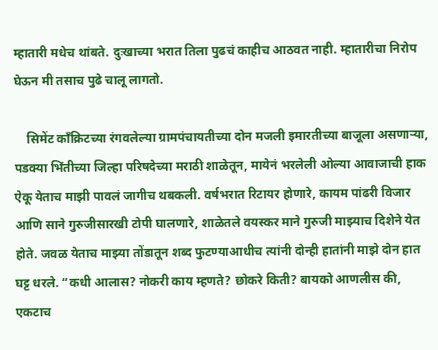म्हातारी मधेच थांबते. दुःखाच्या भरात तिला पुढचं काहीच आठवत नाही. म्हातारीचा निरोप घेऊन मी तसाच पुढे चालू लागतो.

    सिमेंट काँक्रिटच्या रंगवलेल्या ग्रामपंचायतीच्या दोन मजली इमारतीच्या बाजूला असणाऱ्या, पडक्या भिंतीच्या जिल्हा परिषदेच्या मराठी शाळेतून, मायेनं भरलेली ओल्या आवाजाची हाक ऐकू येताच माझी पावलं जागीच थबकली. वर्षभरात रिटायर होणारे, कायम पांढरी विजार आणि साने गुरुजीसारखी टोपी घालणारे, शाळेतले वयस्कर माने गुरुजी माझ्याच दिशेने येत होते. जवळ येताच माझ्या तोंडातून शब्द फुटण्याआधीच त्यांनी दोन्ही हातांनी माझे दोन हात घट्ट धरले. “कधी आलास? नोकरी काय म्हणते? छोकरे किती? बायको आणलीस की, एकटाच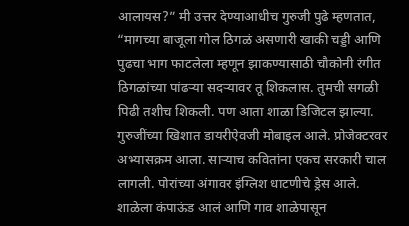आलायस?” मी उत्तर देण्याआधीच गुरुजी पुढे म्हणतात, “मागच्या बाजूला गोल ठिगळं असणारी खाकी चड्डी आणि पुढचा भाग फाटलेला म्हणून झाकण्यासाठी चौकोनी रंगीत ठिगळांच्या पांढऱ्या सदऱ्यावर तू शिकलास. तुमची सगळी पिढी तशीच शिकली. पण आता शाळा डिजिटल झाल्या. गुरुजींच्या खिशात डायरीऐवजी मोबाइल आले. प्रोजेक्‍टरवर अभ्यासक्रम आला. साऱ्याच कवितांना एकच सरकारी चाल लागली. पोरांच्या अंगावर इंग्लिश धाटणीचे ड्रेस आले. शाळेला कंपाऊंड आलं आणि गाव शाळेपासून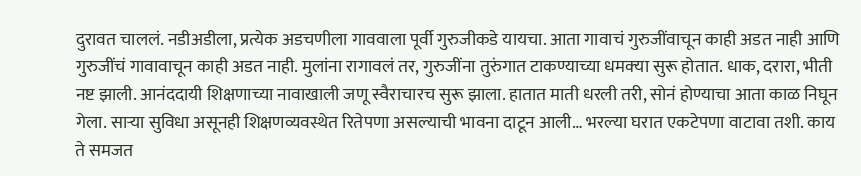दुरावत चाललं. नडीअडीला, प्रत्येक अडचणीला गाववाला पूर्वी गुरुजीकडे यायचा. आता गावाचं गुरुजींवाचून काही अडत नाही आणि गुरुजींचं गावावाचून काही अडत नाही. मुलांना रागावलं तर, गुरुजींना तुरुंगात टाकण्याच्या धमक्‍या सुरू होतात. धाक, दरारा, भीती नष्ट झाली. आनंददायी शिक्षणाच्या नावाखाली जणू स्वैराचारच सुरू झाला. हातात माती धरली तरी, सोनं होण्याचा आता काळ निघून गेला. साऱ्या सुविधा असूनही शिक्षणव्यवस्थेत रितेपणा असल्याची भावना दाटून आली… भरल्या घरात एकटेपणा वाटावा तशी. काय ते समजत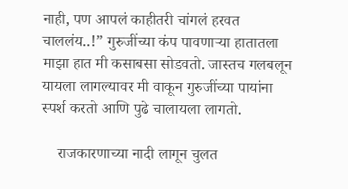नाही, पण आपलं काहीतरी चांगलं हरवत चाललंय..!” गुरुजींच्या कंप पावणाऱ्या हातातला माझा हात मी कसाबसा सोडवतो. जास्तच गलबलून यायला लागल्यावर मी वाकून गुरुजींच्या पायांना स्पर्श करतो आणि पुढे चालायला लागतो.

    राजकारणाच्या नादी लागून चुलत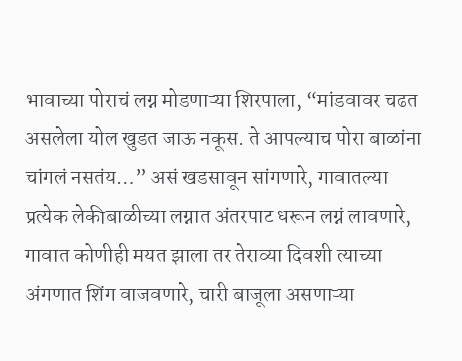भावाच्या पोराचं लग्न मोडणाऱ्या शिरपाला, “मांडवावर चढत असलेला योल खुडत जाऊ नकूस. ते आपल्याच पोरा बाळांना चांगलं नसतंय…” असं खडसावून सांगणारे, गावातल्या प्रत्येक लेकीबाळीच्या लग्नात अंतरपाट धरून लग्नं लावणारे, गावात कोणीही मयत झाला तर तेराव्या दिवशी त्याच्या अंगणात शिंग वाजवणारे, चारी बाजूला असणाऱ्या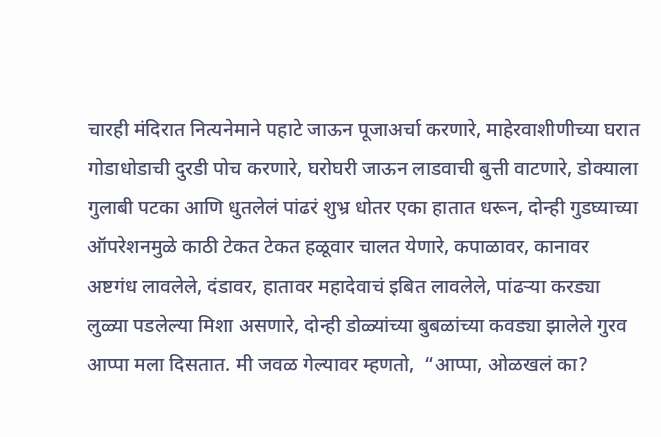चारही मंदिरात नित्यनेमाने पहाटे जाऊन पूजाअर्चा करणारे, माहेरवाशीणीच्या घरात गोडाधोडाची दुरडी पोच करणारे, घरोघरी जाऊन लाडवाची बुत्ती वाटणारे, डोक्याला गुलाबी पटका आणि धुतलेलं पांढरं शुभ्र धोतर एका हातात धरून, दोन्ही गुडघ्याच्या ऑपरेशनमुळे काठी टेकत टेकत हळूवार चालत येणारे, कपाळावर, कानावर अष्टगंध लावलेले, दंडावर, हातावर महादेवाचं इबित लावलेले, पांढऱ्या करड्या लुळ्या पडलेल्या मिशा असणारे, दोन्ही डोळ्यांच्या बुबळांच्या कवड्या झालेले गुरव आप्पा मला दिसतात. मी जवळ गेल्यावर म्हणतो,  “आप्पा, ओळखलं का?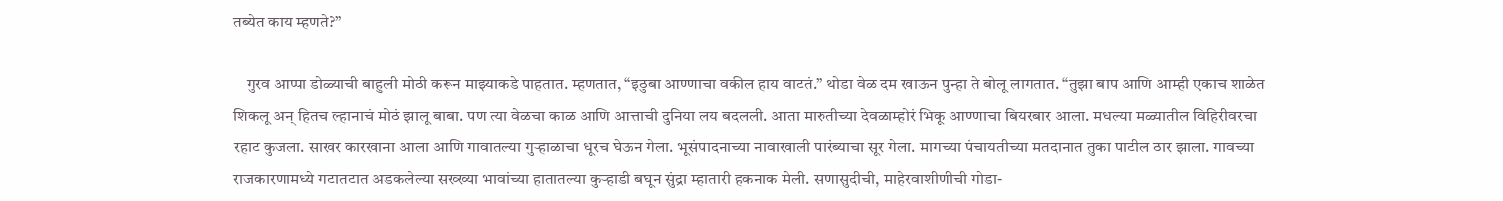तब्येत काय म्हणते?”

    गुरव आप्पा डोळ्याची बाहुली मोठी करून माझ्याकडे पाहतात. म्हणतात, “इठुबा आण्णाचा वकील हाय वाटतं.” थोडा वेळ दम खाऊन पुन्हा ते बोलू लागतात. “तुझा बाप आणि आम्ही एकाच शाळेत शिकलू अन् हितच ल्हानाचं मोठं झालू बाबा. पण त्या वेळचा काळ आणि आत्ताची दुनिया लय बदलली. आता मारुतीच्या देवळाम्होरं भिकू आण्णाचा बियरबार आला. मधल्या मळ्यातील विहिरीवरचा रहाट कुजला. साखर कारखाना आला आणि गावातल्या गुऱ्हाळाचा धूरच घेऊन गेला. भूसंपादनाच्या नावाखाली पारंब्याचा सूर गेला. मागच्या पंचायतीच्या मतदानात तुका पाटील ठार झाला. गावच्या राजकारणामध्ये गटातटात अडकलेल्या सख्ख्या भावांच्या हातातल्या कुऱ्हाडी बघून सुंद्रा म्हातारी हकनाक मेली. सणासुदीची, माहेरवाशीणीची गोडा-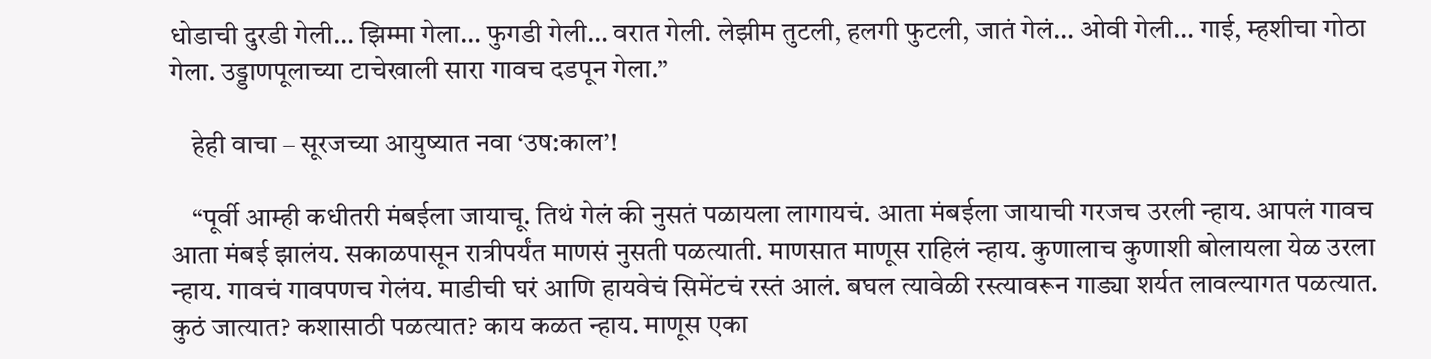धोडाची दुरडी गेली… झिम्मा गेला… फुगडी गेली… वरात गेली. लेझीम तुटली, हलगी फुटली, जातं गेलं… ओवी गेली… गाई, म्हशीचा गोठा गेला. उड्डाणपूलाच्या टाचेखाली सारा गावच दडपून गेला.”

    हेही वाचा – सूरजच्या आयुष्यात नवा ‘उष:काल’!

    “पूर्वी आम्ही कधीतरी मंबईला जायाचू. तिथं गेलं की नुसतं पळायला लागायचं. आता मंबईला जायाची गरजच उरली न्हाय. आपलं गावच आता मंबई झालंय. सकाळपासून रात्रीपर्यंत माणसं नुसती पळत्याती. माणसात माणूस राहिलं न्हाय. कुणालाच कुणाशी बोलायला येळ उरला न्हाय. गावचं गावपणच गेलंय. माडीची घरं आणि हायवेचं सिमेंटचं रस्तं आलं. बघल त्यावेळी रस्त्यावरून गाड्या शर्यत लावल्यागत पळत्यात. कुठं जात्यात? कशासाठी पळत्यात? काय कळत न्हाय. माणूस एका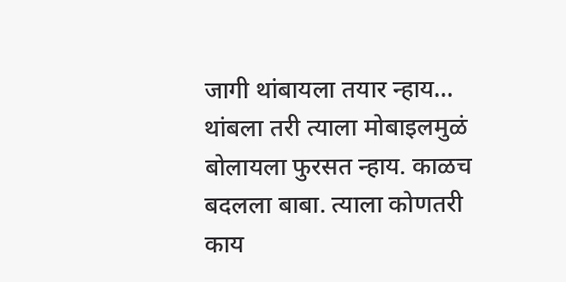जागी थांबायला तयार न्हाय… थांबला तरी त्याला मोबाइलमुळं बोलायला फुरसत न्हाय. काळच बदलला बाबा. त्याला कोणतरी काय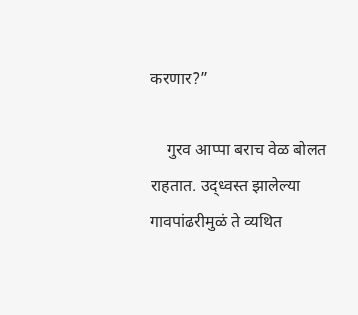करणार?”

    गुरव आप्पा बराच वेळ बोलत राहतात. उद्ध्वस्त झालेल्या गावपांढरीमुळं ते व्यथित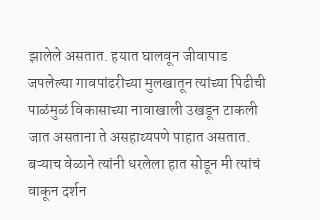झालेले असतात. हयात घालवून जीवापाड जपलेल्या गावपांढरीच्या मुलखातून त्यांच्या पिढीची पाळंमुळं विकासाच्या नावाखाली उखडून टाकली जात असताना ते असहाय्यपणे पाहात असतात. बऱ्याच वेळाने त्यांनी धरलेला हात सोडून मी त्यांचं वाकून दर्शन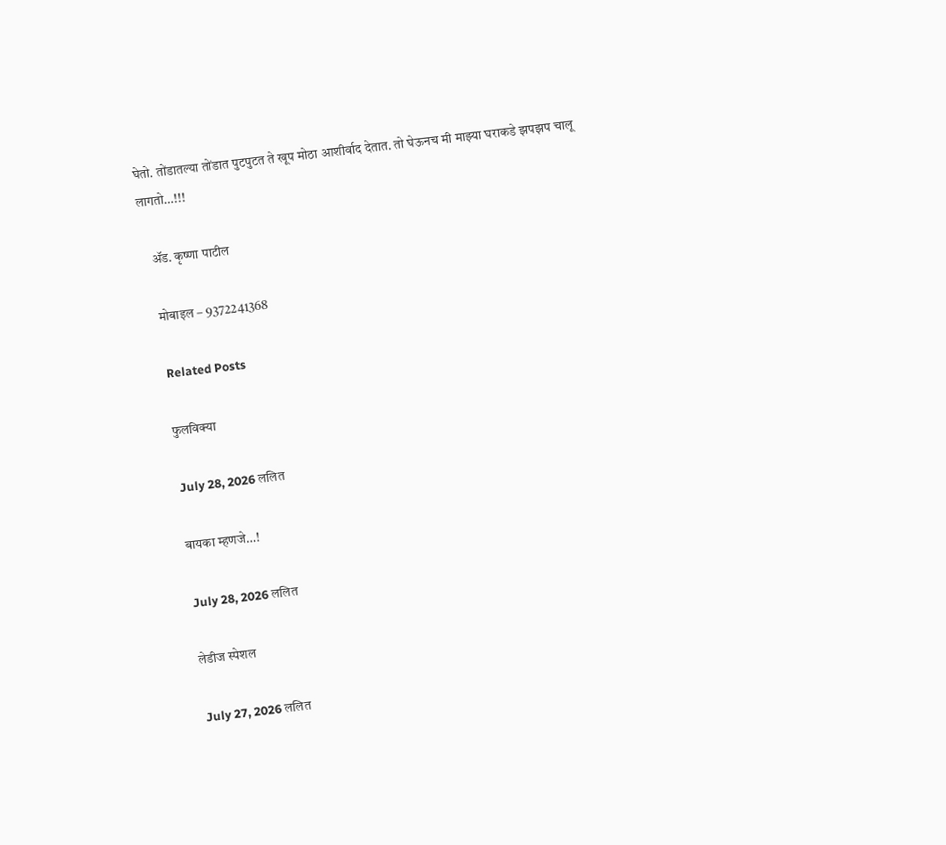घेतो. तोंडातल्या तोंडात पुटपुटत ते खूप मोठा आशीर्वाद देतात. तो घेऊनच मी माझ्या घराकडे झपझप चालू लागतो…!!!

    ॲड. कृष्णा पाटील

    मोबाइल – 9372241368

    Related Posts

    फुलविक्या

    July 28, 2026 ललित

    बायका म्हणजे…!

    July 28, 2026 ललित

    लेडीज स्पेशल

    July 27, 2026 ललित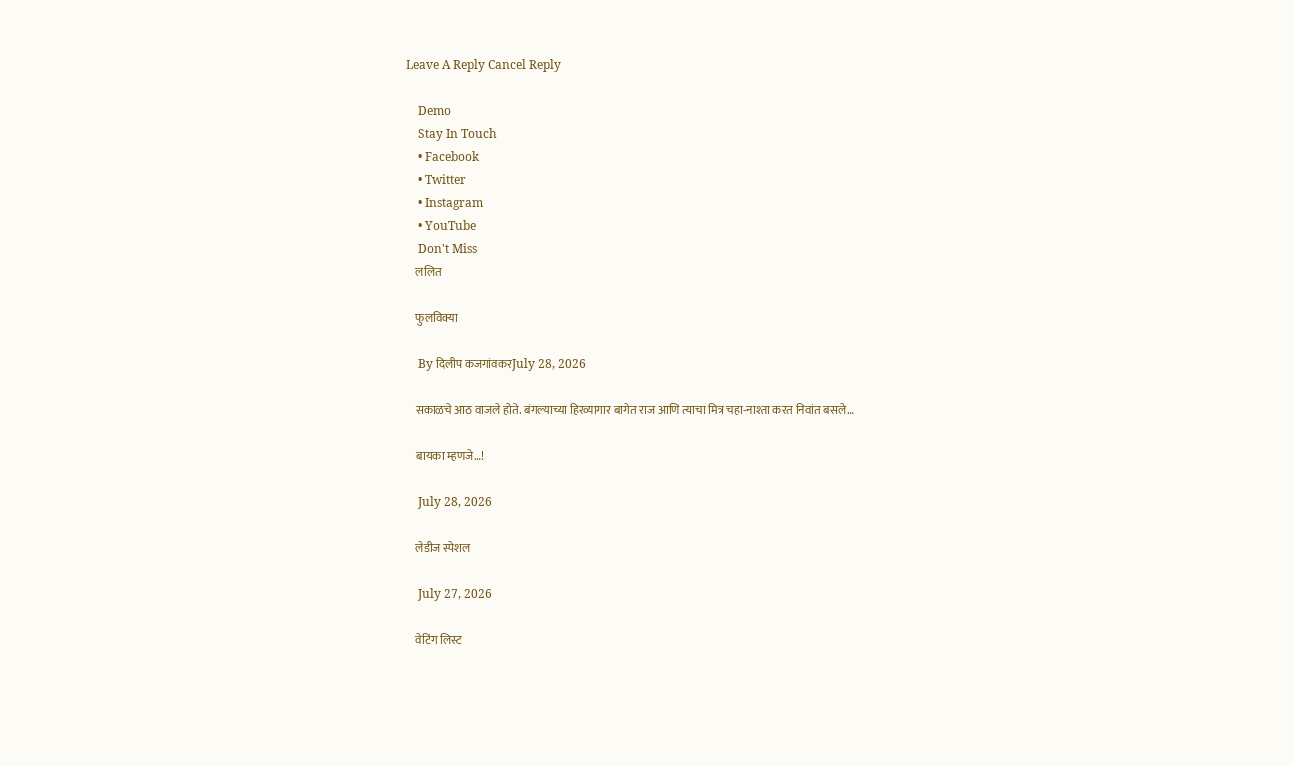Leave A Reply Cancel Reply

    Demo
    Stay In Touch
    • Facebook
    • Twitter
    • Instagram
    • YouTube
    Don't Miss
    ललित

    फुलविक्या

    By दिलीप कजगांवकरJuly 28, 2026

    सकाळचे आठ वाजले होते. बंगल्याच्या हिरव्यागार बागेत राज आणि त्याचा मित्र चहा-नाश्ता करत निवांत बसले…

    बायका म्हणजे…!

    July 28, 2026

    लेडीज स्पेशल

    July 27, 2026

    वेटिंग लिस्ट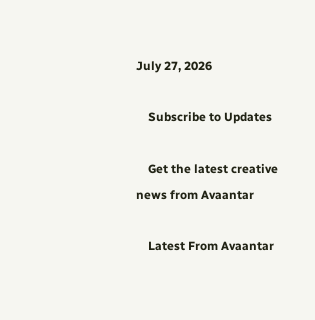July 27, 2026

    Subscribe to Updates

    Get the latest creative news from Avaantar

    Latest From Avaantar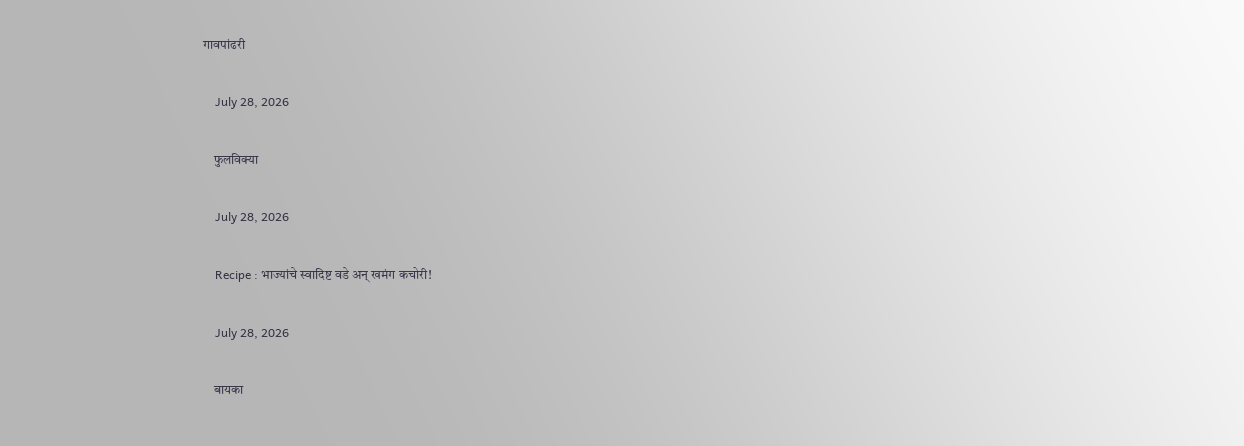गावपांढरी

    July 28, 2026

    फुलविक्या

    July 28, 2026

    Recipe : भाज्यांचे स्वादिष्ट वडे अन् खमंग कचोरी!

    July 28, 2026

    बायका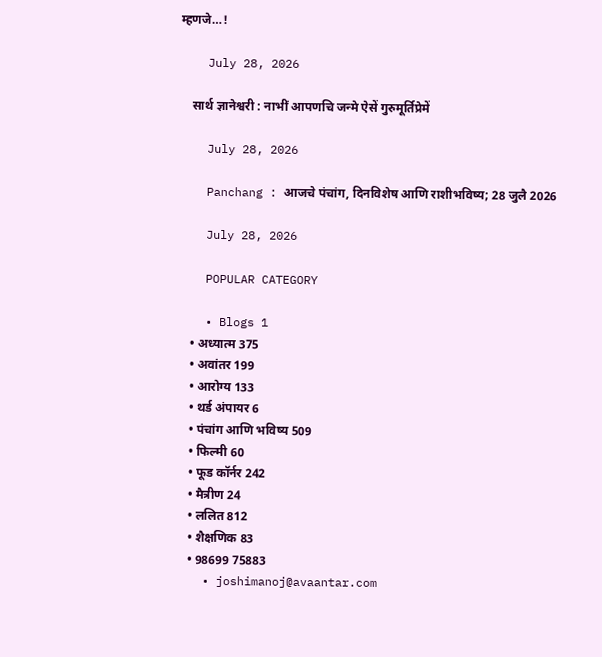म्हणजे…!

    July 28, 2026

    सार्थ ज्ञानेश्वरी : नाभीं आपणचि जन्मे ऐसें गुरुमूर्तिप्रेमें

    July 28, 2026

    Panchang : आजचे पंचांग, दिनविशेष आणि राशीभविष्य; 28 जुलै 2026

    July 28, 2026

    POPULAR CATEGORY

    • Blogs 1
    • अध्यात्म 375
    • अवांतर 199
    • आरोग्य 133
    • थर्ड अंपायर 6
    • पंचांग आणि भविष्य 509
    • फिल्मी 60
    • फूड कॉर्नर 242
    • मैत्रीण 24
    • ललित 812
    • शैक्षणिक 83
    • 98699 75883
    • joshimanoj@avaantar.com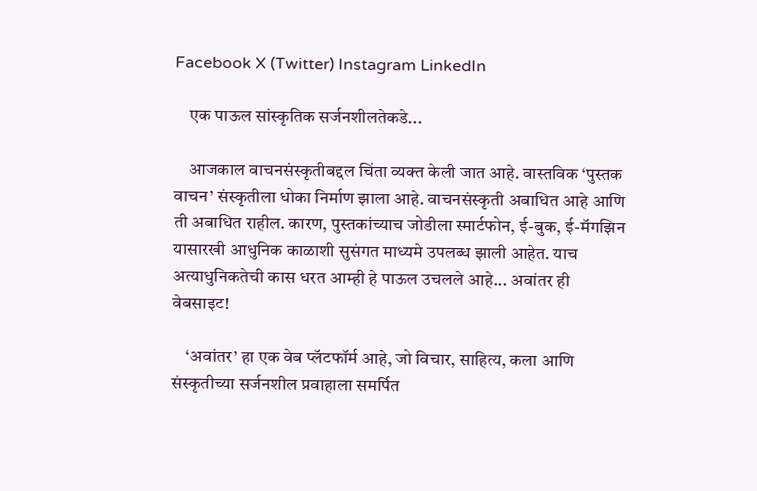Facebook X (Twitter) Instagram LinkedIn

    एक पाऊल सांस्कृतिक सर्जनशीलतेकडे...

    आजकाल वाचनसंस्कृतीबद्दल चिंता व्यक्त केली जात आहे. वास्तविक ‘पुस्तक वाचन’ संस्कृतीला धोका निर्माण झाला आहे. वाचनसंस्कृती अबाधित आहे आणि ती अबाधित राहील. कारण, पुस्तकांच्याच जोडीला स्मार्टफोन, ई-बुक, ई-मॅगझिन यासारखी आधुनिक काळाशी सुसंगत माध्यमे उपलब्ध झाली आहेत. याच अत्याधुनिकतेची कास धरत आम्ही हे पाऊल उचलले आहे... अवांतर ही वेबसाइट!

    ‘अवांतर’ हा एक वेब प्लॅटफॉर्म आहे, जो विचार, साहित्य, कला आणि संस्कृतीच्या सर्जनशील प्रवाहाला समर्पित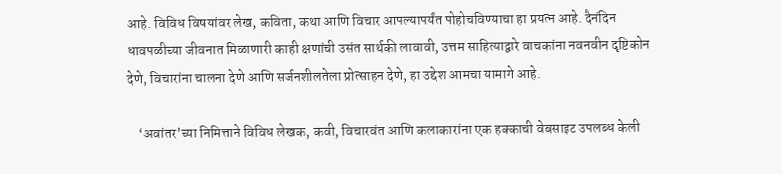आहे. विविध विषयांवर लेख, कविता, कथा आणि विचार आपल्यापर्यंत पोहोचविण्याचा हा प्रयत्न आहे. दैनंदिन धावपळीच्या जीवनात मिळाणारी काही क्षणांची उसंत सार्थकी लावावी, उत्तम साहित्याद्वारे वाचकांना नवनवीन दृष्टिकोन देणे, विचारांना चालना देणे आणि सर्जनशीलतेला प्रोत्साहन देणे, हा उद्देश आमचा यामागे आहे.

    ‘अवांतर’च्या निमित्ताने विविध लेखक, कवी, विचारवंत आणि कलाकारांना एक हक्काची वेबसाइट उपलब्ध केली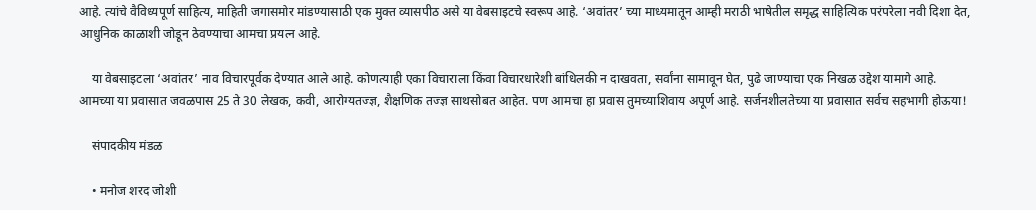आहे. त्यांचे वैविध्यपूर्ण साहित्य, माहिती जगासमोर मांडण्यासाठी एक मुक्त व्यासपीठ असे या वेबसाइटचे स्वरूप आहे. ‘अवांतर’ च्या माध्यमातून आम्ही मराठी भाषेतील समृद्ध साहित्यिक परंपरेला नवी दिशा देत, आधुनिक काळाशी जोडून ठेवण्याचा आमचा प्रयत्न आहे.

    या वेबसाइटला ‘अवांतर’ नाव विचारपूर्वक देण्यात आले आहे. कोणत्याही एका विचाराला किंवा विचारधारेशी बांधिलकी न दाखवता, सर्वांना सामावून घेत, पुढे जाण्याचा एक निखळ उद्देश यामागे आहे. आमच्या या प्रवासात जवळपास 25 ते 30 लेखक, कवी, आरोग्यतज्ज्ञ, शैक्षणिक तज्ज्ञ साथसोबत आहेत. पण आमचा हा प्रवास तुमच्याशिवाय अपूर्ण आहे. सर्जनशीलतेच्या या प्रवासात सर्वच सहभागी होऊया!

    संपादकीय मंडळ

    • मनोज शरद जोशी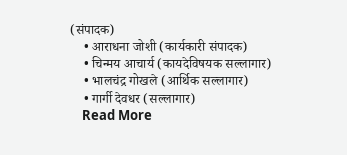(संपादक)
    • आराधना जोशी (कार्यकारी संपादक)
    • चिन्मय आचार्य (कायदेविषयक सल्लागार)
    • भालचंद्र गोखले (आर्थिक सल्लागार)
    • गार्गी देवधर (सल्लागार)
    Read More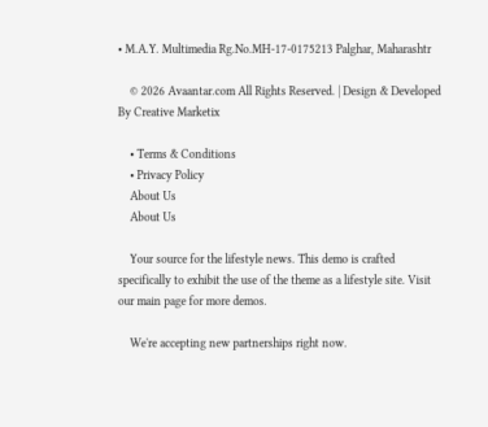• M.A.Y. Multimedia Rg.No.MH-17-0175213 Palghar, Maharashtr

    © 2026 Avaantar.com All Rights Reserved. | Design & Developed By Creative Marketix

    • Terms & Conditions
    • Privacy Policy
    About Us
    About Us

    Your source for the lifestyle news. This demo is crafted specifically to exhibit the use of the theme as a lifestyle site. Visit our main page for more demos.

    We're accepting new partnerships right now.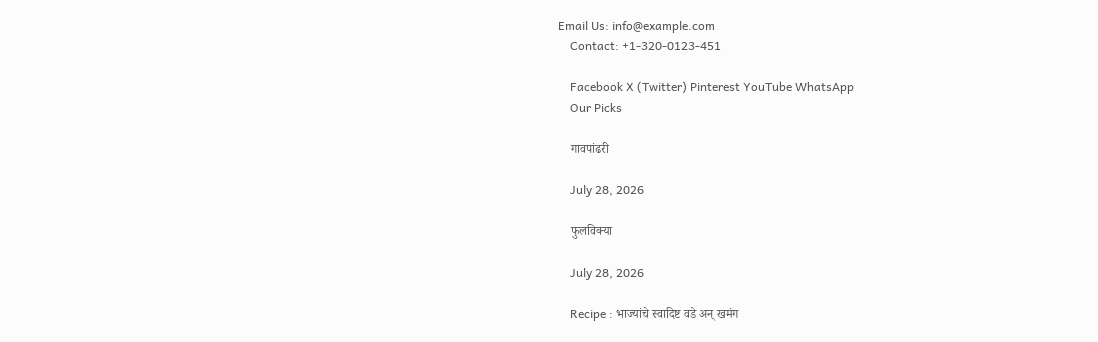Email Us: info@example.com
    Contact: +1-320-0123-451

    Facebook X (Twitter) Pinterest YouTube WhatsApp
    Our Picks

    गावपांढरी

    July 28, 2026

    फुलविक्या

    July 28, 2026

    Recipe : भाज्यांचे स्वादिष्ट वडे अन् खमंग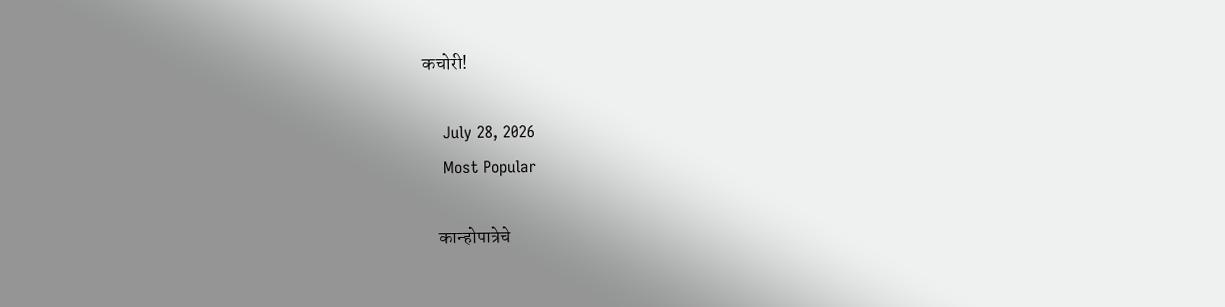कचोरी!

    July 28, 2026
    Most Popular

    कान्होपात्रेचे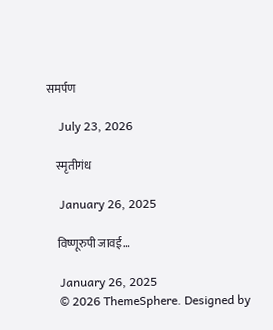समर्पण

    July 23, 2026

    स्मृतीगंध

    January 26, 2025

    विष्णूरुपी जावई…

    January 26, 2025
    © 2026 ThemeSphere. Designed by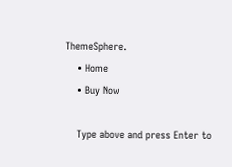ThemeSphere.
    • Home
    • Buy Now

    Type above and press Enter to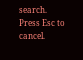search. Press Esc to cancel.